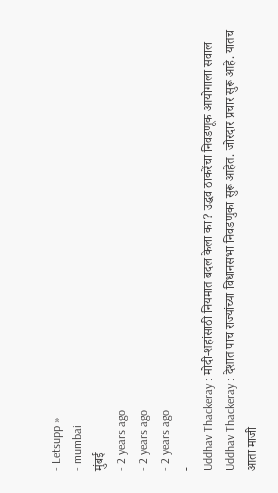- Letsupp »
- mumbai
मुंबई
- 2 years ago
- 2 years ago
- 2 years ago
-
Uddhav Thackeray : मोदी-शहांसाठी नियमात बदल केला का? उद्धव ठाकरेंचा निवडणूक आयोगाला सवाल
Uddhav Thackeray : देशात पाच राज्यांच्या विधानसभा निवडणुका सुरू आहेत. जोरदार प्रचार सुरू आहे. यातच आता माजी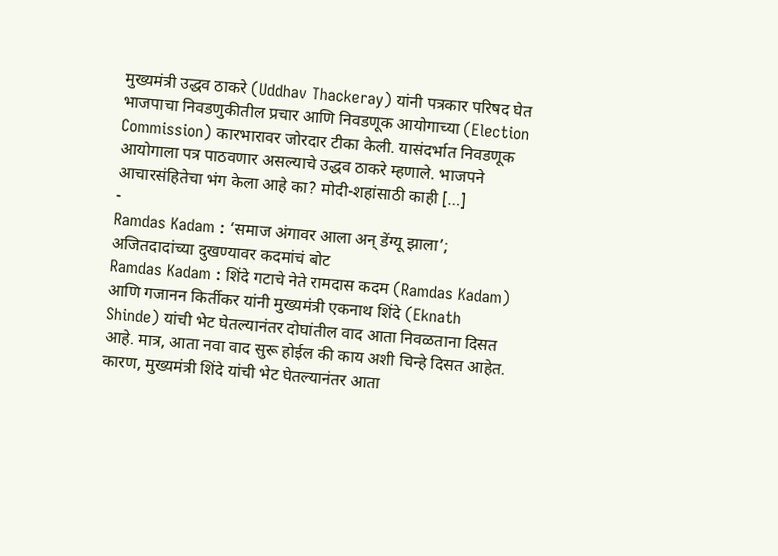मुख्यमंत्री उद्धव ठाकरे (Uddhav Thackeray) यांनी पत्रकार परिषद घेत भाजपाचा निवडणुकीतील प्रचार आणि निवडणूक आयोगाच्या (Election Commission) कारभारावर जोरदार टीका केली. यासंदर्भात निवडणूक आयोगाला पत्र पाठवणार असल्याचे उद्धव ठाकरे म्हणाले. भाजपने आचारसंहितेचा भंग केला आहे का? मोदी-शहांसाठी काही […]
-
Ramdas Kadam : ‘समाज अंगावर आला अन् डेंग्यू झाला’; अजितदादांच्या दुखण्यावर कदमांचं बोट
Ramdas Kadam : शिंदे गटाचे नेते रामदास कदम (Ramdas Kadam) आणि गजानन किर्तीकर यांनी मुख्यमंत्री एकनाथ शिंदे (Eknath Shinde) यांची भेट घेतल्यानंतर दोघांतील वाद आता निवळताना दिसत आहे. मात्र, आता नवा वाद सुरू होईल की काय अशी चिन्हे दिसत आहेत. कारण, मुख्यमंत्री शिंदे यांची भेट घेतल्यानंतर आता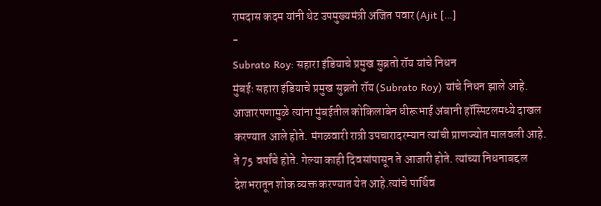रामदास कदम यांनी थेट उपमुख्यमंत्री अजित पवार (Ajit […]
-
Subrato Roy: सहारा इंडियाचे प्रमुख सुब्रतो रॉय यांचे निधन
मुंबईः सहारा इंडियाचे प्रमुख सुब्रतो रॉय (Subrato Roy) यांचे निधन झाले आहे. आजारपणामुळे त्यांना मुंबईतील कोकिलाबेन धीरूभाई अंबानी हॉस्पिटलमध्ये दाखल करण्यात आले होते. मंगळवारी रात्री उपचारादरम्यान त्यांची प्राणज्योत मालवली आहे. ते 75 वर्षांचे होते. गेल्या काही दिवसांपासून ते आजारी होते. त्यांच्या निधनाबद्दल देशभरातून शोक व्यक्त करण्यात येत आहे.त्यांचे पार्थिव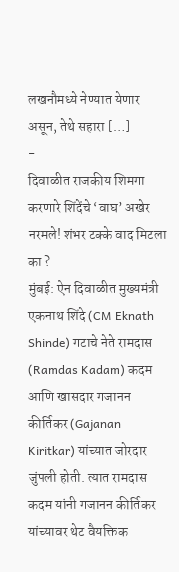लखनौमध्ये नेण्यात येणार असून, तेथे सहारा […]
-
दिवाळीत राजकीय शिमगा करणारे शिंदेंचे ‘वाघ’ अखेर नरमले! शंभर टक्के वाद मिटला का ?
मुंबई: ऐन दिवाळीत मुख्यमंत्री एकनाथ शिंदे (CM Eknath Shinde) गटाचे नेते रामदास (Ramdas Kadam) कदम आणि खासदार गजानन कीर्तिकर (Gajanan Kiritkar) यांच्यात जोरदार जुंपली होती. त्यात रामदास कदम यांनी गजानन कीर्तिकर यांच्यावर थेट वैयक्तिक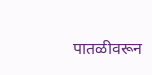पातळीवरून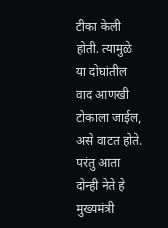टीका केली होती. त्यामुळे या दोघांतील वाद आणखी टोकाला जाईल, असे वाटत होते. परंतु आता दोन्ही नेते हे मुख्यमंत्री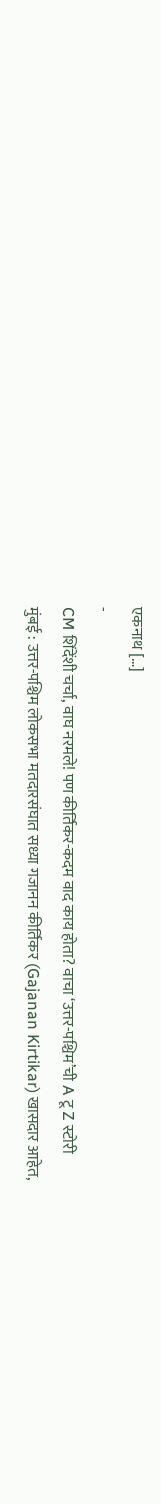एकनाथ […]
-
CM शिंदेंशी चर्चा, वाघ नरमले! पण कीर्तिकर-कदम वाद काय होता? वाचा ‘उत्तर-पश्चिम’ची A टू Z स्टोरी
मुंबई : उत्तर-पश्चिम लोकसभा मतदारसंघात सध्या गजानन कीर्तिकर (Gajanan Kirtikar) खासदार आहेत,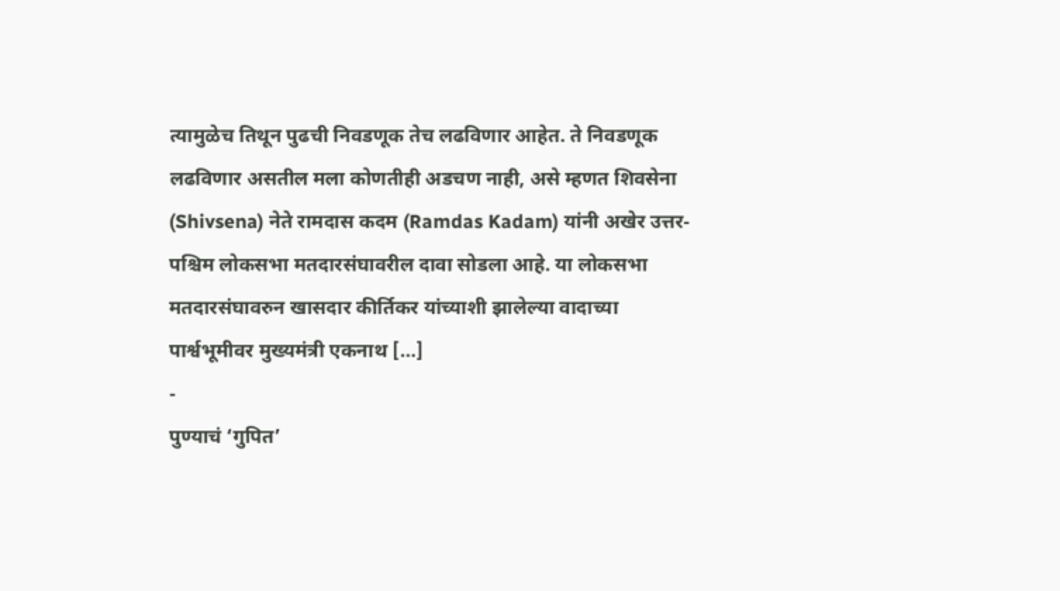त्यामुळेच तिथून पुढची निवडणूक तेच लढविणार आहेत. ते निवडणूक लढविणार असतील मला कोणतीही अडचण नाही, असे म्हणत शिवसेना (Shivsena) नेते रामदास कदम (Ramdas Kadam) यांनी अखेर उत्तर-पश्चिम लोकसभा मतदारसंघावरील दावा सोडला आहे. या लोकसभा मतदारसंघावरुन खासदार कीर्तिकर यांच्याशी झालेल्या वादाच्या पार्श्वभूमीवर मुख्यमंत्री एकनाथ […]
-
पुण्याचं ‘गुपित’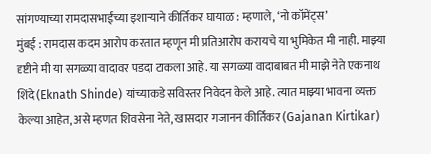सांगण्याच्या रामदासभाईंच्या इशाऱ्याने कीर्तिकर घायाळ : म्हणाले, ‘नो कॉमेंट्स’
मुंबई : रामदास कदम आरोप करतात म्हणून मी प्रतिआरोप करायचे या भुमिकेत मी नाही. माझ्या दृष्टीने मी या सगळ्या वादावर पडदा टाकला आहे. या सगळ्या वादाबाबत मी माझे नेते एकनाथ शिंदे (Eknath Shinde) यांच्याकडे सविस्तर निवेदन केले आहे. त्यात माझ्या भावना व्यक्त केल्या आहेत, असे म्हणत शिवसेना नेते, खासदार गजानन कीर्तिकर (Gajanan Kirtikar)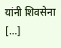यांनी शिवसेना […]